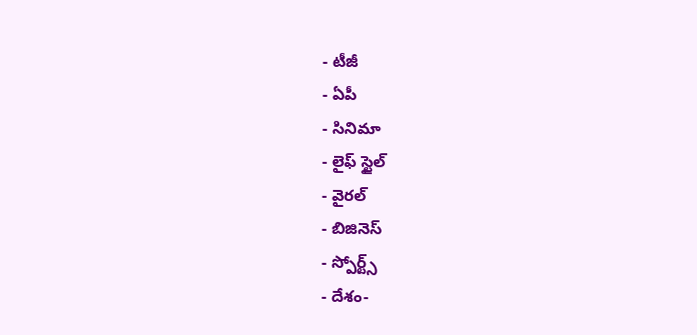- టీజీ
- ఏపీ
- సినిమా
- లైఫ్ స్టైల్
- వైరల్
- బిజినెస్
- స్పోర్ట్స్
- దేశం-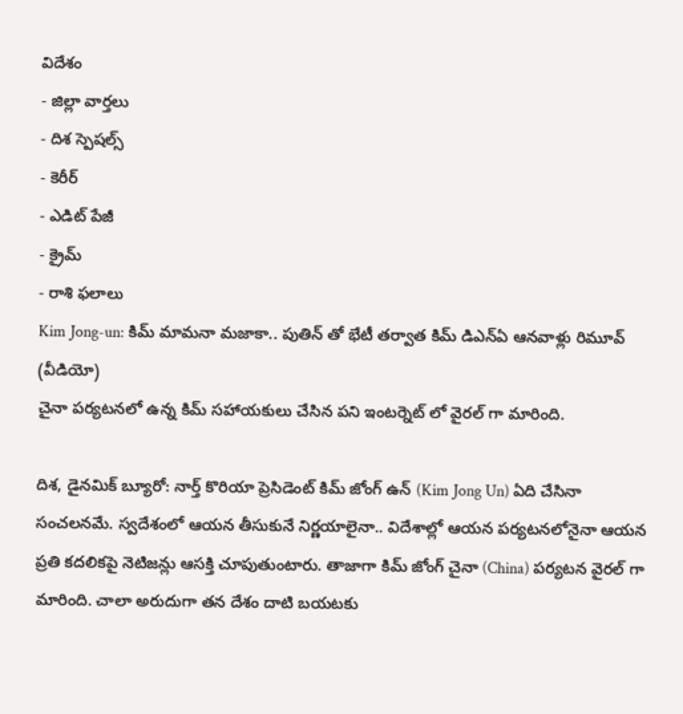విదేశం
- జిల్లా వార్తలు
- దిశ స్పెషల్స్
- కెరీర్
- ఎడిట్ పేజీ
- క్రైమ్
- రాశి ఫలాలు
Kim Jong-un: కిమ్ మామనా మజాకా.. పుతిన్ తో భేటీ తర్వాత కిమ్ డిఎన్ఏ ఆనవాళ్లు రిమూవ్ (వీడియో)
చైనా పర్యటనలో ఉన్న కిమ్ సహాయకులు చేసిన పని ఇంటర్నెట్ లో వైరల్ గా మారింది.

దిశ, డైనమిక్ బ్యూరో: నార్త్ కొరియా ప్రెసిడెంట్ కిమ్ జోంగ్ ఉన్ (Kim Jong Un) ఏది చేసినా సంచలనమే. స్వదేశంలో ఆయన తీసుకునే నిర్ణయాలైనా.. విదేశాల్లో ఆయన పర్యటనలోనైనా ఆయన ప్రతి కదలికపై నెటిజన్లు ఆసక్తి చూపుతుంటారు. తాజాగా కిమ్ జోంగ్ చైనా (China) పర్యటన వైరల్ గా మారింది. చాలా అరుదుగా తన దేశం దాటి బయటకు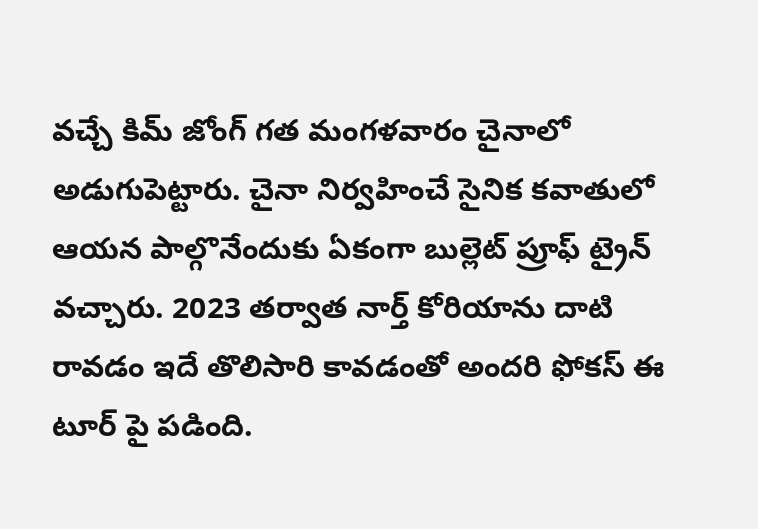వచ్చే కిమ్ జోంగ్ గత మంగళవారం చైనాలో అడుగుపెట్టారు. చైనా నిర్వహించే సైనిక కవాతులో ఆయన పాల్గొనేందుకు ఏకంగా బుల్లెట్ ప్రూఫ్ ట్రైన్ వచ్చారు. 2023 తర్వాత నార్త్ కోరియాను దాటి రావడం ఇదే తొలిసారి కావడంతో అందరి ఫోకస్ ఈ టూర్ పై పడింది.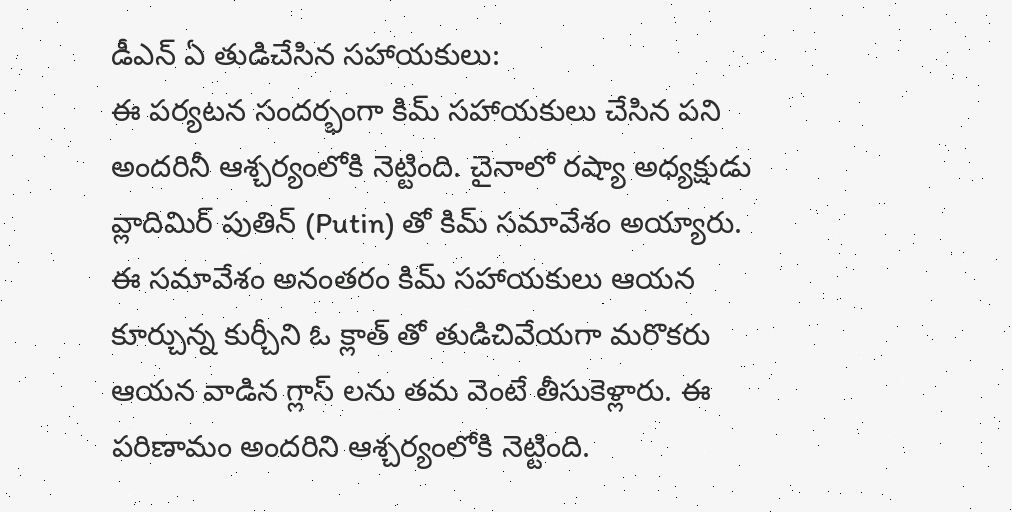డీఎన్ ఏ తుడిచేసిన సహాయకులు:
ఈ పర్యటన సందర్భంగా కిమ్ సహాయకులు చేసిన పని అందరినీ ఆశ్చర్యంలోకి నెట్టింది. చైనాలో రష్యా అధ్యక్షుడు వ్లాదిమిర్ పుతిన్ (Putin) తో కిమ్ సమావేశం అయ్యారు. ఈ సమావేశం అనంతరం కిమ్ సహాయకులు ఆయన కూర్చున్న కుర్చీని ఓ క్లాత్ తో తుడిచివేయగా మరొకరు ఆయన వాడిన గ్లాస్ లను తమ వెంటే తీసుకెళ్లారు. ఈ పరిణామం అందరిని ఆశ్చర్యంలోకి నెట్టింది.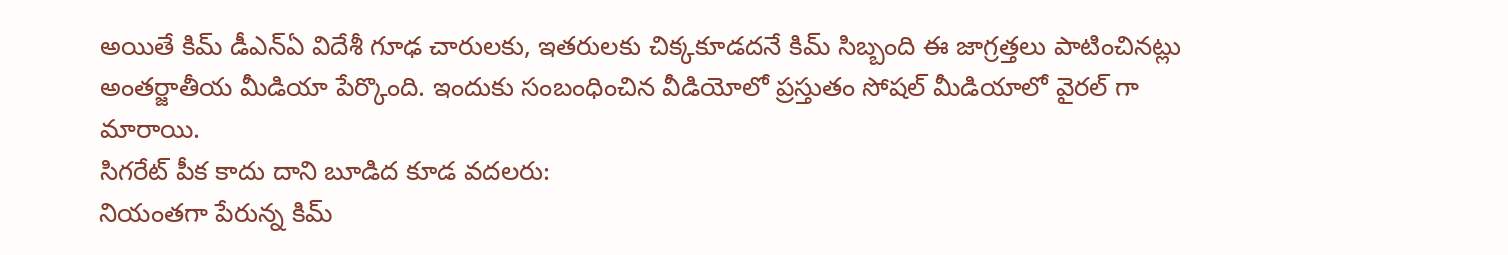అయితే కిమ్ డీఎన్ఏ విదేశీ గూఢ చారులకు, ఇతరులకు చిక్కకూడదనే కిమ్ సిబ్బంది ఈ జాగ్రత్తలు పాటించినట్లు అంతర్జాతీయ మీడియా పేర్కొంది. ఇందుకు సంబంధించిన వీడియోలో ప్రస్తుతం సోషల్ మీడియాలో వైరల్ గా మారాయి.
సిగరేట్ పీక కాదు దాని బూడిద కూడ వదలరు:
నియంతగా పేరున్న కిమ్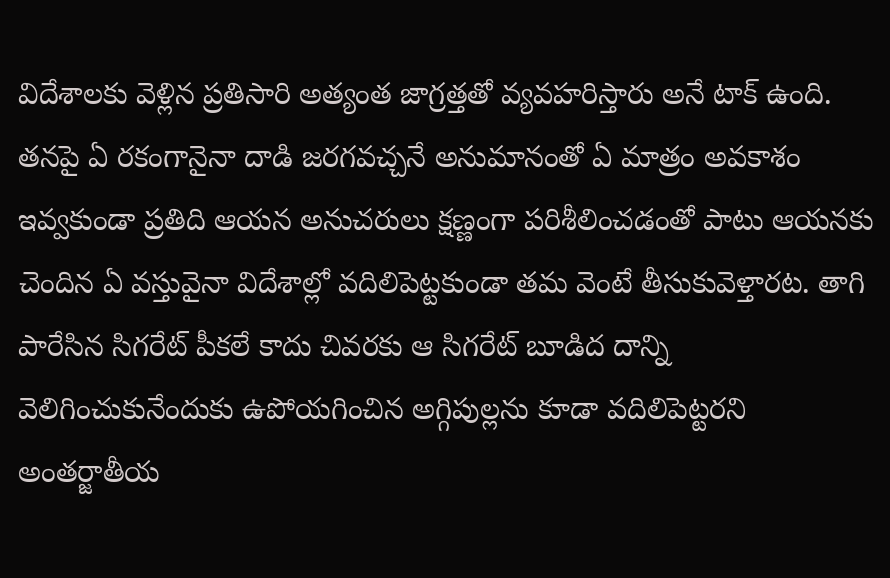విదేశాలకు వెళ్లిన ప్రతిసారి అత్యంత జాగ్రత్తతో వ్యవహరిస్తారు అనే టాక్ ఉంది. తనపై ఏ రకంగానైనా దాడి జరగవచ్చనే అనుమానంతో ఏ మాత్రం అవకాశం ఇవ్వకుండా ప్రతిది ఆయన అనుచరులు క్షణ్ణంగా పరిశీలించడంతో పాటు ఆయనకు చెందిన ఏ వస్తువైనా విదేశాల్లో వదిలిపెట్టకుండా తమ వెంటే తీసుకువెళ్తారట. తాగి పారేసిన సిగరేట్ పీకలే కాదు చివరకు ఆ సిగరేట్ బూడిద దాన్ని వెలిగించుకునేందుకు ఉపోయగించిన అగ్గిపుల్లను కూడా వదిలిపెట్టరని అంతర్జాతీయ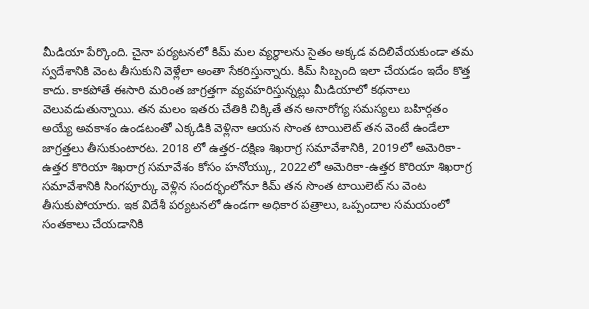మీడియా పేర్కొంది. చైనా పర్యటనలో కిమ్ మల వ్యర్థాలను సైతం అక్కడ వదిలివేయకుండా తమ స్వదేశానికి వెంట తీసుకుని వెళ్లేలా అంతా సేకరిస్తున్నారు. కిమ్ సిబ్బంది ఇలా చేయడం ఇదేం కొత్త కాదు. కాకపోతే ఈసారి మరింత జాగ్రత్తగా వ్యవహరిస్తున్నట్లు మీడియాలో కథనాలు వెలువడుతున్నాయి. తన మలం ఇతరు చేతికి చిక్కితే తన అనారోగ్య సమస్యలు బహిర్గతం అయ్యే అవకాశం ఉండటంతో ఎక్కడికి వెళ్లినా ఆయన సొంత టాయిలెట్ తన వెంటే ఉండేలా జాగ్రత్తలు తీసుకుంటారట. 2018 లో ఉత్తర-దక్షిణ శిఖరాగ్ర సమావేశానికి, 2019లో అమెరికా-ఉత్తర కొరియా శిఖరాగ్ర సమావేశం కోసం హనోయ్కు, 2022లో అమెరికా-ఉత్తర కొరియా శిఖరాగ్ర సమావేశానికి సింగపూర్కు వెళ్లిన సందర్భంలోనూ కిమ్ తన సొంత టాయిలెట్ ను వెంట తీసుకుపోయారు. ఇక విదేశీ పర్యటనలో ఉండగా అధికార పత్రాలు, ఒప్పందాల సమయంలో సంతకాలు చేయడానికి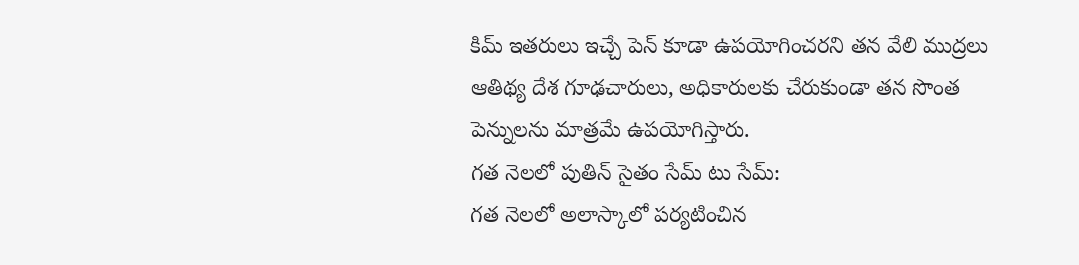కిమ్ ఇతరులు ఇచ్చే పెన్ కూడా ఉపయోగించరని తన వేలి ముద్రలు ఆతిథ్య దేశ గూఢచారులు, అధికారులకు చేరుకుండా తన సొంత పెన్నులను మాత్రమే ఉపయోగిస్తారు.
గత నెలలో పుతిన్ సైతం సేమ్ టు సేమ్:
గత నెలలో అలాస్కాలో పర్యటించిన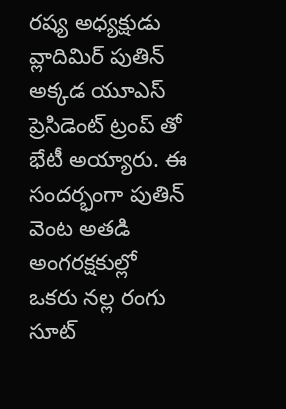రష్య అధ్యక్షుడు వ్లాదిమిర్ పుతిన్ అక్కడ యూఎస్ ప్రెసిడెంట్ ట్రంప్ తో భేటీ అయ్యారు. ఈ సందర్భంగా పుతిన్ వెంట అతడి అంగరక్షకుల్లో ఒకరు నల్ల రంగు సూట్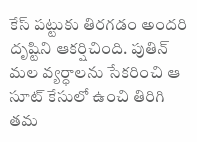కేస్ పట్టుకు తిరగడం అందరి దృష్టిని ఆకర్షిచింది. పుతిన్ మల వ్యర్ధాలను సేకరించి ఆ సూట్ కేసులో ఉంచి తిరిగి తమ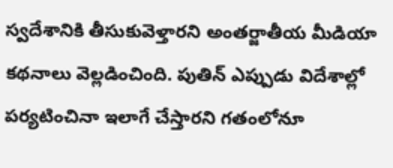స్వదేశానికి తీసుకువెళ్తారని అంతర్జాతీయ మీడియా కథనాలు వెల్లడించింది. పుతిన్ ఎప్పుడు విదేశాల్లో పర్యటించినా ఇలాగే చేస్తారని గతంలోనూ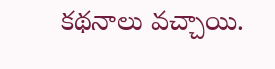కథనాలు వచ్చాయి.